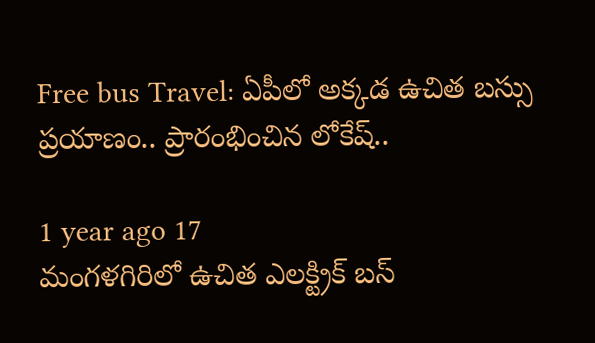Free bus Travel: ఏపీలో అక్కడ ఉచిత బస్సు ప్రయాణం.. ప్రారంభించిన లోకేష్..

1 year ago 17
మంగళగిరిలో ఉచిత ఎలక్ట్రిక్ బస్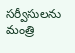సర్వీసులను మంత్రి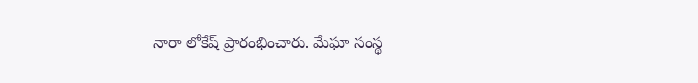నారా లోకేష్ ప్రారంభించారు. మేఘా సంస్థ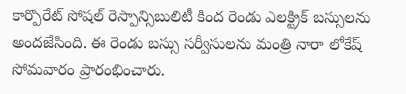కార్పొరేట్ సోషల్ రెస్పాన్సిబులిటీ కింద రెండు ఎలక్ట్రిక్ బస్సులను అందజేసింది. ఈ రెండు బస్సు సర్వీసులను మంత్రి నారా లోకేష్ సోమవారం ప్రారంభించారు.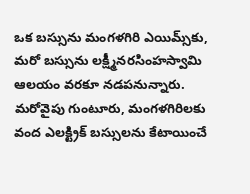ఒక బస్సును మంగళగిరి ఎయిమ్స్‌కు, మరో బస్సును లక్ష్మీనరసింహస్వామి ఆలయం వరకూ నడపనున్నారు. మరోవైపు గుంటూరు, మంగళగిరిలకు వంద ఎలక్ట్రిక్ బస్సులను కేటాయించే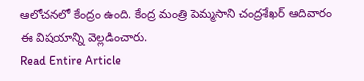ఆలోచనలో కేంద్రం ఉంది. కేంద్ర మంత్రి పెమ్మసాని చంద్రశేఖర్ ఆదివారం ఈ విషయాన్ని వెల్లడించారు.
Read Entire Article